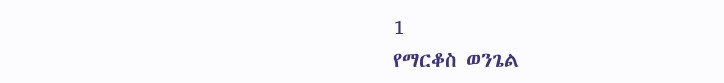1
የማርቆስ ወንጌል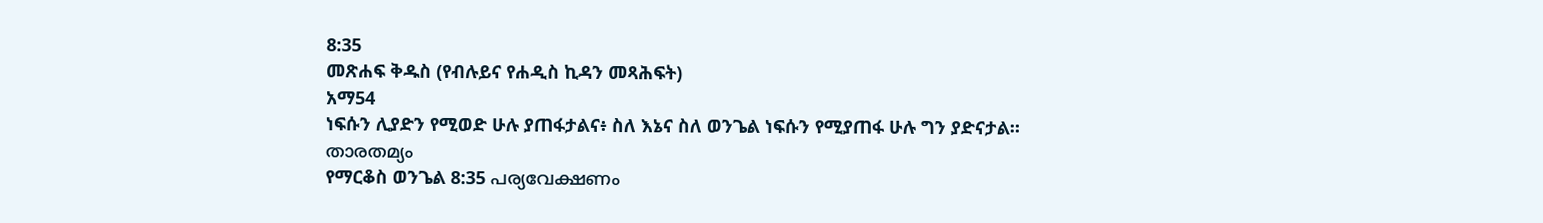8:35
መጽሐፍ ቅዱስ (የብሉይና የሐዲስ ኪዳን መጻሕፍት)
አማ54
ነፍሱን ሊያድን የሚወድ ሁሉ ያጠፋታልና፥ ስለ እኔና ስለ ወንጌል ነፍሱን የሚያጠፋ ሁሉ ግን ያድናታል።
താരതമ്യം
የማርቆስ ወንጌል 8:35 പര്യവേക്ഷണം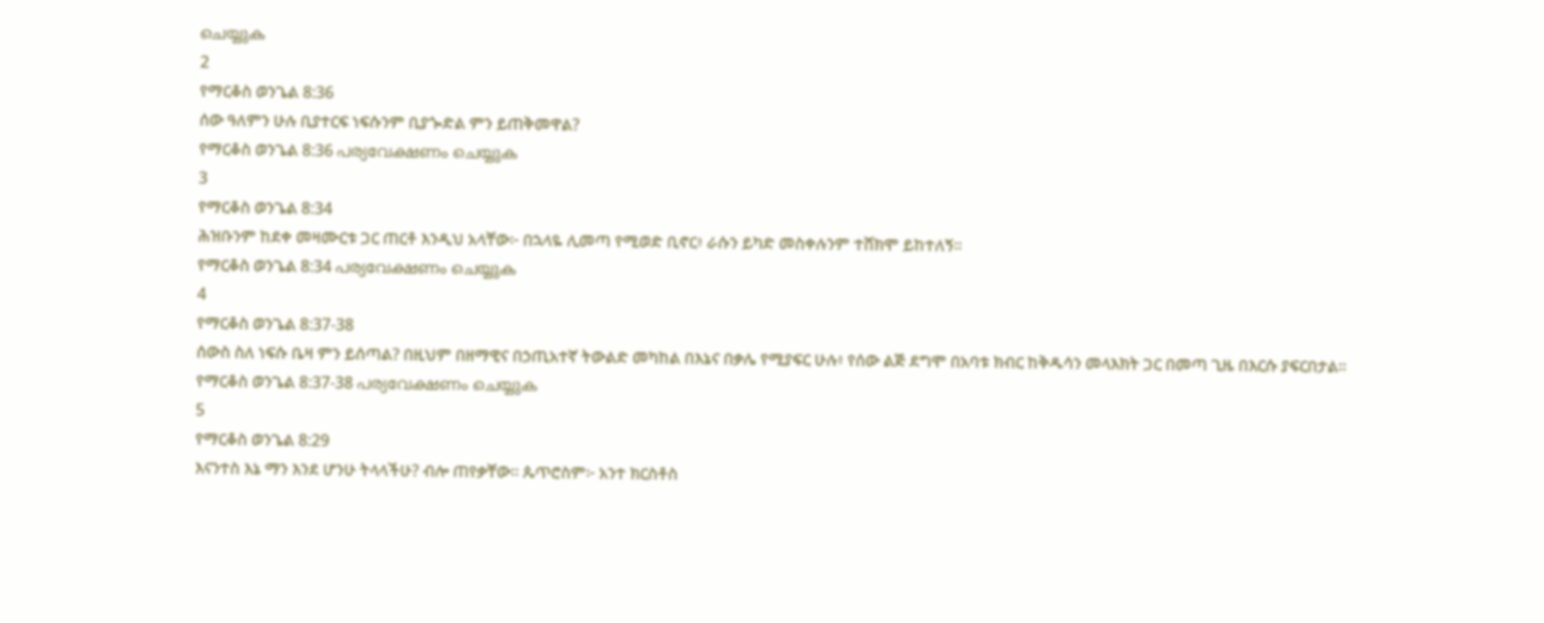ചെയ്യുക
2
የማርቆስ ወንጌል 8:36
ሰው ዓለምን ሁሉ ቢያተርፍ ነፍሱንም ቢያጐድል ምን ይጠቅመዋል?
የማርቆስ ወንጌል 8:36 പര്യവേക്ഷണം ചെയ്യുക
3
የማርቆስ ወንጌል 8:34
ሕዝቡንም ከደቀ መዛሙርቱ ጋር ጠርቶ እንዲህ አላቸው፦ በኋላዬ ሊመጣ የሚወድ ቢኖር፥ ራሱን ይካድ መስቀሉንም ተሸክሞ ይከተለኝ።
የማርቆስ ወንጌል 8:34 പര്യവേക്ഷണം ചെയ്യുക
4
የማርቆስ ወንጌል 8:37-38
ሰውስ ስለ ነፍሱ ቤዛ ምን ይሰጣል? በዚህም በዘማዊና በኃጢአተኛ ትውልድ መካከል በእኔና በቃሌ የሚያፍር ሁሉ፥ የሰው ልጅ ደግሞ በአባቱ ክብር ከቅዱሳን መላእክት ጋር በመጣ ጊዜ በእርሱ ያፍርበታል።
የማርቆስ ወንጌል 8:37-38 പര്യവേക്ഷണം ചെയ്യുക
5
የማርቆስ ወንጌል 8:29
እናንተስ እኔ ማን እንደ ሆንሁ ትላላችሁ? ብሎ ጠየቃቸው። ጴጥሮስም፦ አንተ ክርስቶስ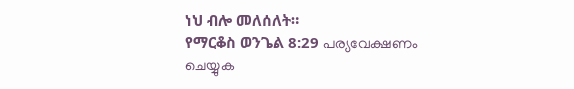ነህ ብሎ መለሰለት።
የማርቆስ ወንጌል 8:29 പര്യവേക്ഷണം ചെയ്യുക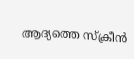ആദ്യത്തെ സ്ക്രീൻ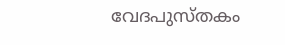വേദപുസ്തകം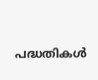പദ്ധതികൾ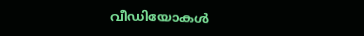വീഡിയോകൾ